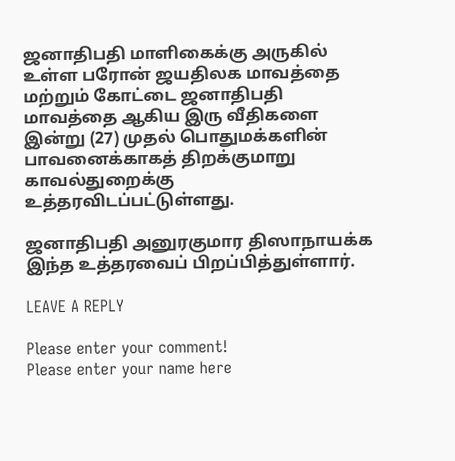ஜனாதிபதி மாளிகைக்கு அருகில் உள்ள பரோன் ஜயதிலக மாவத்தை மற்றும் கோட்டை ஜனாதிபதி மாவத்தை ஆகிய இரு வீதிகளை இன்று (27) முதல் பொதுமக்களின் பாவனைக்காகத் திறக்குமாறு காவல்துறைக்கு உத்தரவிடப்பட்டுள்ளது.

ஜனாதிபதி அனுரகுமார திஸாநாயக்க இந்த உத்தரவைப் பிறப்பித்துள்ளார்.

LEAVE A REPLY

Please enter your comment!
Please enter your name here